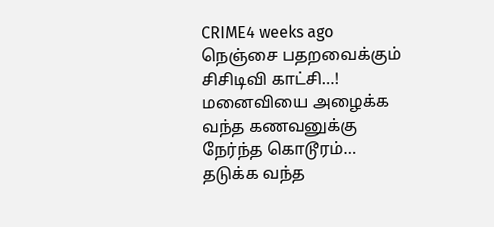CRIME4 weeks ago
நெஞ்சை பதறவைக்கும் சிசிடிவி காட்சி…! மனைவியை அழைக்க வந்த கணவனுக்கு நேர்ந்த கொடூரம்… தடுக்க வந்த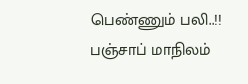பெண்ணும் பலி..!!
பஞ்சாப் மாநிலம்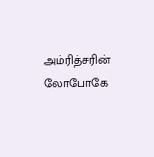அம்ரித்சரின் லோபோகே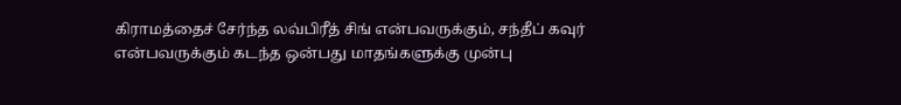கிராமத்தைச் சேர்ந்த லவ்பிரீத் சிங் என்பவருக்கும், சந்தீப் கவுர் என்பவருக்கும் கடந்த ஒன்பது மாதங்களுக்கு முன்பு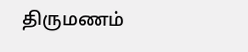திருமணம்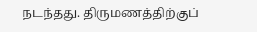நடந்தது. திருமணத்திற்குப்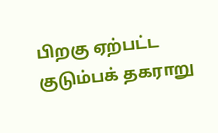பிறகு ஏற்பட்ட குடும்பக் தகராறு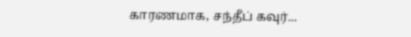காரணமாக, சந்தீப் கவுர்...